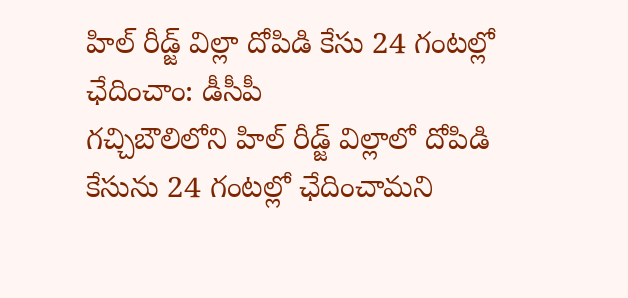హిల్ రీడ్జ్ విల్లా దోపిడి కేసు 24 గంటల్లో ఛేదించాం: డీసీపీ
గచ్చిబౌలిలోని హిల్ రీడ్జ్ విల్లాలో దోపిడి కేసును 24 గంటల్లో ఛేదించామని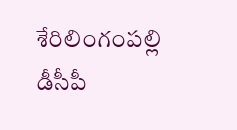శేరిలింగంపల్లి డీసీపీ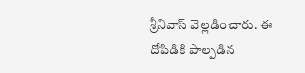శ్రీనివాస్ వెల్లడించారు. ఈ దోపిడికి పాల్పడిన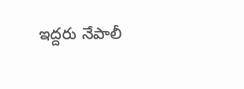ఇద్దరు నేపాలీ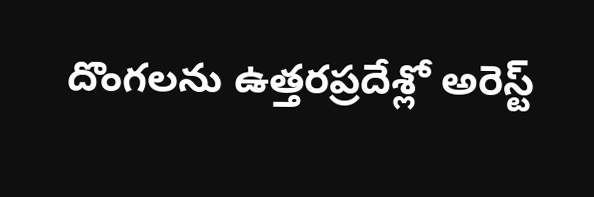దొంగలను ఉత్తరప్రదేశ్లో అరెస్ట్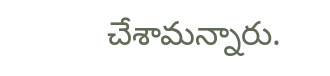చేశామన్నారు.